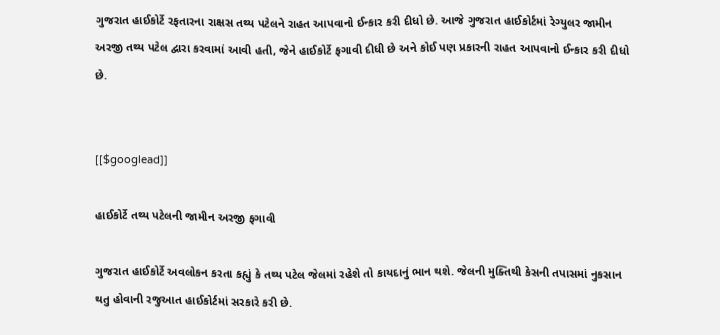ગુજરાત હાઈકોર્ટે રફતારના રાક્ષસ તથ્ય પટેલને રાહત આપવાનો ઈન્કાર કરી દીધો છે. આજે ગુજરાત હાઈકોર્ટમાં રેગ્યુલર જામીન અરજી તથ્ય પટેલ દ્વારા કરવામાં આવી હતી, જેને હાઈકોર્ટે ફગાવી દીધી છે અને કોઈ પણ પ્રકારની રાહત આપવાનો ઈન્કાર કરી દીધો છે.


[[$googlead]]

હાઈકોર્ટે તથ્ય પટેલની જામીન અરજી ફગાવી

ગુજરાત હાઈકોર્ટે અવલોકન કરતા કહ્યું કે તથ્ય પટેલ જેલમાં રહેશે તો કાયદાનું ભાન થશે. જેલની મુક્તિથી કેસની તપાસમાં નુકસાન થતુ હોવાની રજુઆત હાઈકોર્ટમાં સરકારે કરી છે.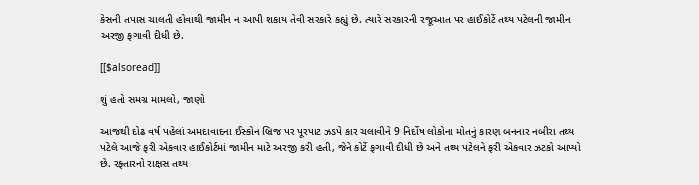કેસની તપાસ ચાલતી હોવાથી જામીન ન આપી શકાય તેવી સરકારે કહ્યું છે. ત્યારે સરકારની રજૂઆત પર હાઈકોર્ટે તથ્ય પટેલની જામીન અરજી ફગાવી દીધી છે.

[[$alsoread]]

શું હતો સમગ્ર મામલો, જાણો

આજથી દોઢ વર્ષ પહેલાં અમદાવાદના ઈસ્કોન બ્રિજ પર પૂરપાટ ઝડપે કાર ચલાવીને 9 નિર્દોષ લોકોના મોતનું કારણ બનનાર નબીરા તથ્ય પટેલે આજે ફરી એકવાર હાઈકોર્ટમાં જામીન માટે અરજી કરી હતી, જેને કોર્ટે ફગાવી દીધી છે અને તથ્ય પટેલને ફરી એકવાર ઝટકો આપ્યો છે. રફ્તારનો રાક્ષસ તથ્ય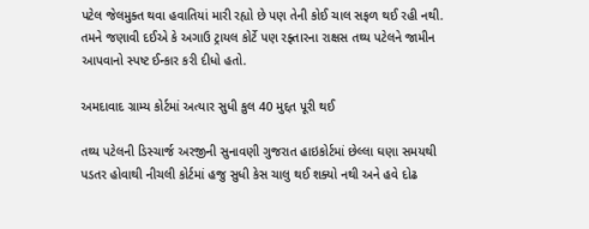પટેલ જેલમુક્ત થવા હવાતિયાં મારી રહ્યો છે પણ તેની કોઈ ચાલ સફળ થઈ રહી નથી. તમને જણાવી દઈએ કે અગાઉ ટ્રાયલ કોર્ટે પણ રફ્તારના રાક્ષસ તથ્ય પટેલને જામીન આપવાનો સ્પષ્ટ ઈન્કાર કરી દીધો હતો.

અમદાવાદ ગ્રામ્ય કોર્ટમાં અત્યાર સુધી કુલ 40 મુદ્દત પૂરી થઈ

તથ્ય પટેલની ડિસ્ચાર્જ અરજીની સુનાવણી ગુજરાત હાઇકોર્ટમાં છેલ્લા ઘણા સમયથી પડતર હોવાથી નીચલી કોર્ટમાં હજુ સુધી કેસ ચાલુ થઈ શક્યો નથી અને હવે દોઢ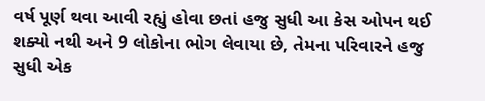વર્ષ પૂર્ણ થવા આવી રહ્યું હોવા છતાં હજુ સુધી આ કેસ ઓપન થઈ શક્યો નથી અને 9 લોકોના ભોગ લેવાયા છે, તેમના પરિવારને હજુ સુધી એક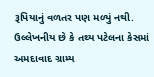રૂપિયાનું વળતર પણ મળ્યું નથી. ઉલ્લેખનીય છે કે તથ્ય પટેલના કેસમાં અમદાવાદ ગ્રામ્ય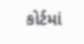કોર્ટમાં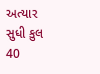અત્યાર સુધી કુલ 40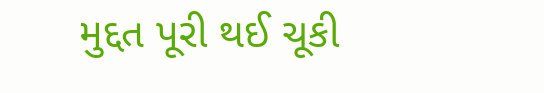મુદ્દત પૂરી થઈ ચૂકી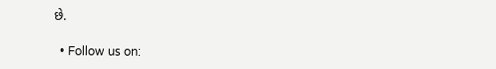છે.

  • Follow us on: